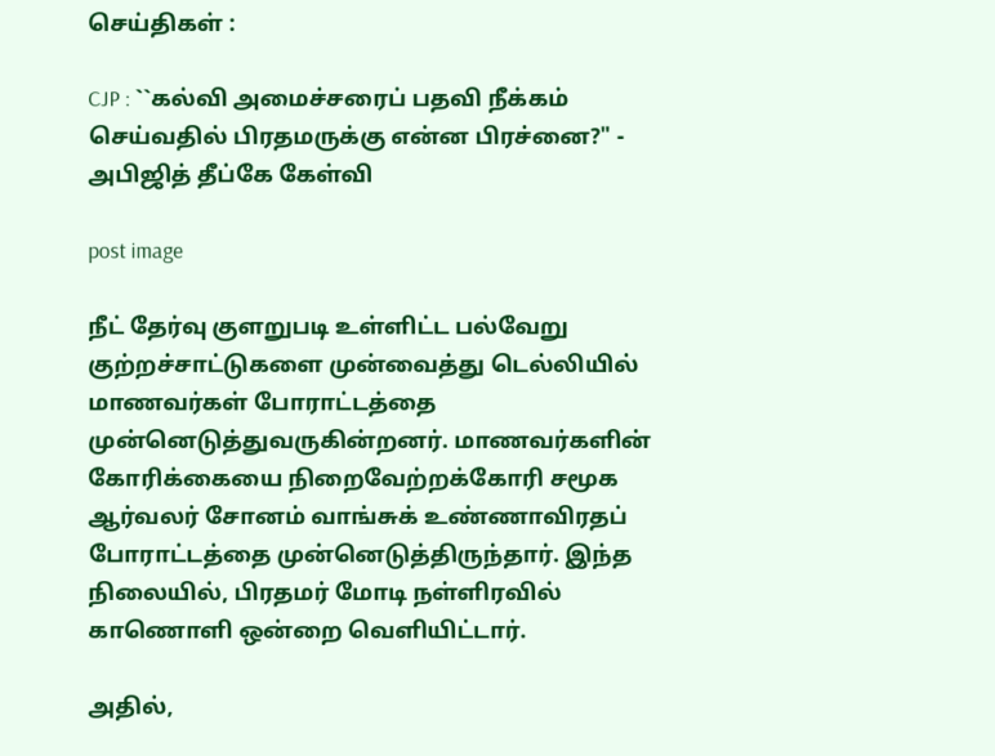செய்திகள் :

CJP : ``கல்வி அமைச்சரைப் பதவி நீக்கம் செய்வதில் பிரதமருக்கு என்ன பிரச்னை?" - அபிஜித் தீப்கே கேள்வி

post image

நீட் தேர்வு குளறுபடி உள்ளிட்ட பல்வேறு குற்றச்சாட்டுகளை முன்வைத்து டெல்லியில் மாணவர்கள் போராட்டத்தை முன்னெடுத்துவருகின்றனர். மாணவர்களின் கோரிக்கையை நிறைவேற்றக்கோரி சமூக ஆர்வலர் சோனம் வாங்சுக் உண்ணாவிரதப் போராட்டத்தை முன்னெடுத்திருந்தார். இந்த நிலையில், பிரதமர் மோடி நள்ளிரவில் காணொளி ஒன்றை வெளியிட்டார்.

அதில்,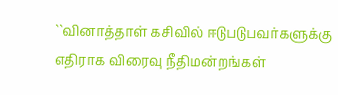``வினாத்தாள் கசிவில் ஈடுபடுபவர்களுக்கு எதிராக விரைவு நீதிமன்றங்கள்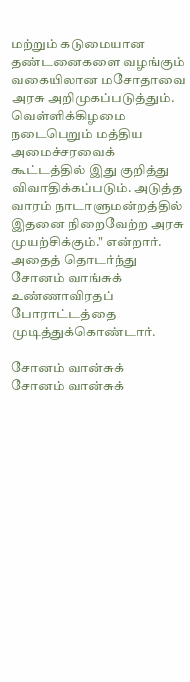மற்றும் கடுமையான தண்டனைகளை வழங்கும் வகையிலான மசோதாவை அரசு அறிமுகப்படுத்தும். வெள்ளிக்கிழமை நடைபெறும் மத்திய அமைச்சரவைக் கூட்டத்தில் இது குறித்து விவாதிக்கப்படும். அடுத்த வாரம் நாடாளுமன்றத்தில் இதனை நிறைவேற்ற அரசு முயற்சிக்கும்." என்றார். அதைத் தொடர்ந்து சோனம் வாங்சுக் உண்ணாவிரதப் போராட்டத்தை முடித்துக்கொண்டார்.

சோனம் வான்சுக்
சோனம் வான்சுக்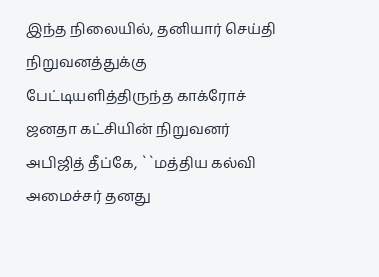இந்த நிலையில், தனியார் செய்தி நிறுவனத்துக்கு பேட்டியளித்திருந்த காக்ரோச் ஜனதா கட்சியின் நிறுவனர் அபிஜித் தீப்கே, ``மத்திய கல்வி அமைச்சர் தனது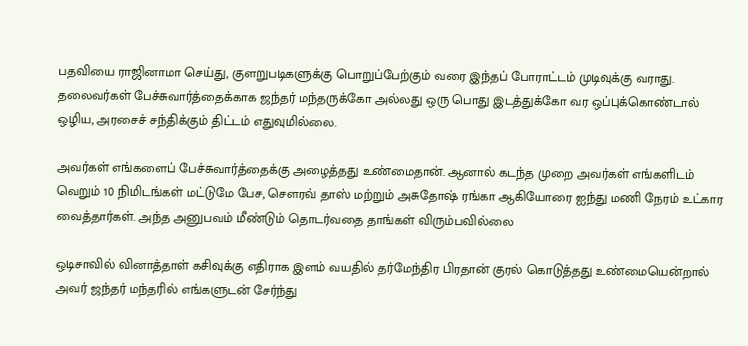பதவியை ராஜினாமா செய்து, குளறுபடிகளுக்கு பொறுப்பேற்கும் வரை இந்தப் போராட்டம் முடிவுக்கு வராது. தலைவர்கள் பேச்சுவார்த்தைக்காக ஜந்தர் மந்தருக்கோ அல்லது ஒரு பொது இடத்துக்கோ வர ஒப்புக்கொண்டால் ஒழிய, அரசைச் சந்திக்கும் திட்டம் எதுவுமில்லை.

அவர்கள் எங்களைப் பேச்சுவார்த்தைக்கு அழைத்தது உண்மைதான். ஆனால் கடந்த முறை அவர்கள் எங்களிடம் வெறும் 10 நிமிடங்கள் மட்டுமே பேச, சௌரவ் தாஸ் மற்றும் அசுதோஷ் ரங்கா ஆகியோரை ஐந்து மணி நேரம் உட்கார வைத்தார்கள். அந்த அனுபவம் மீண்டும் தொடர்வதை தாங்கள் விரும்பவில்லை

ஒடிசாவில் வினாத்தாள் கசிவுக்கு எதிராக இளம் வயதில் தர்மேந்திர பிரதான் குரல் கொடுத்தது உண்மையென்றால் அவர் ஜந்தர் மந்தரில் எங்களுடன் சேர்ந்து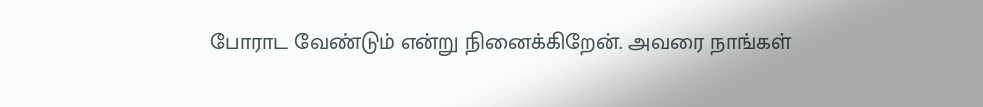போராட வேண்டும் என்று நினைக்கிறேன். அவரை நாங்கள்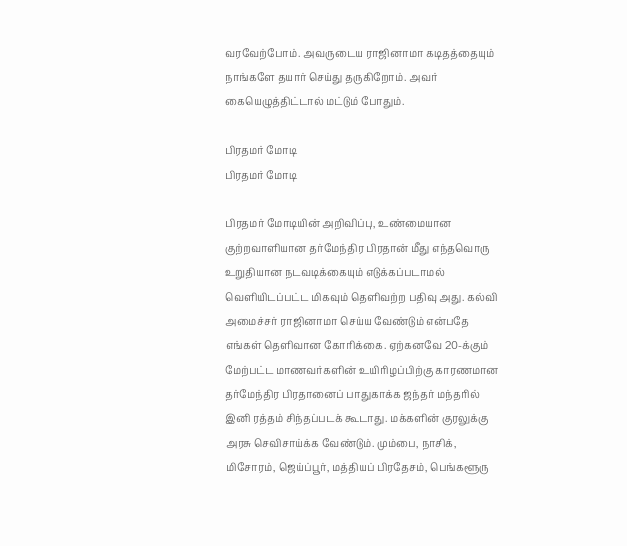வரவேற்போம். அவருடைய ராஜினாமா கடிதத்தையும் நாங்களே தயார் செய்து தருகிறோம். அவர் கையெழுத்திட்டால் மட்டும் போதும்.

பிரதமர் மோடி
பிரதமர் மோடி

பிரதமர் மோடியின் அறிவிப்பு, உண்மையான குற்றவாளியான தர்மேந்திர பிரதான் மீது எந்தவொரு உறுதியான நடவடிக்கையும் எடுக்கப்படாமல் வெளியிடப்பட்ட மிகவும் தெளிவற்ற பதிவு அது. கல்வி அமைச்சர் ராஜினாமா செய்ய வேண்டும் என்பதே எங்கள் தெளிவான கோரிக்கை. ஏற்கனவே 20-க்கும் மேற்பட்ட மாணவர்களின் உயிரிழப்பிற்கு காரணமான தர்மேந்திர பிரதானைப் பாதுகாக்க ஜந்தர் மந்தரில் இனி ரத்தம் சிந்தப்படக் கூடாது. மக்களின் குரலுக்கு அரசு செவிசாய்க்க வேண்டும். மும்பை, நாசிக், மிசோரம், ஜெய்ப்பூர், மத்தியப் பிரதேசம், பெங்களூரு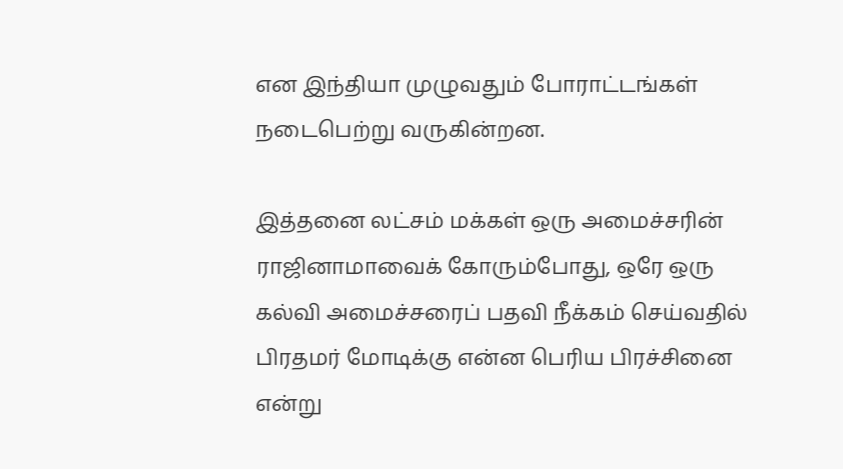என இந்தியா முழுவதும் போராட்டங்கள் நடைபெற்று வருகின்றன.

இத்தனை லட்சம் மக்கள் ஒரு அமைச்சரின் ராஜினாமாவைக் கோரும்போது, ஒரே ஒரு கல்வி அமைச்சரைப் பதவி நீக்கம் செய்வதில் பிரதமர் மோடிக்கு என்ன பெரிய பிரச்சினை என்று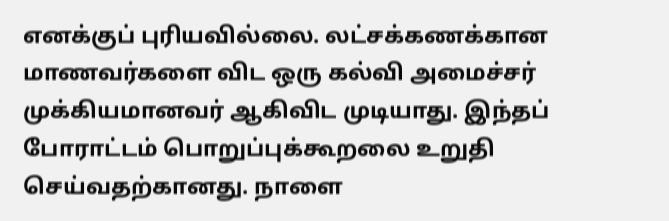எனக்குப் புரியவில்லை. லட்சக்கணக்கான மாணவர்களை விட ஒரு கல்வி அமைச்சர் முக்கியமானவர் ஆகிவிட முடியாது. இந்தப் போராட்டம் பொறுப்புக்கூறலை உறுதி செய்வதற்கானது. நாளை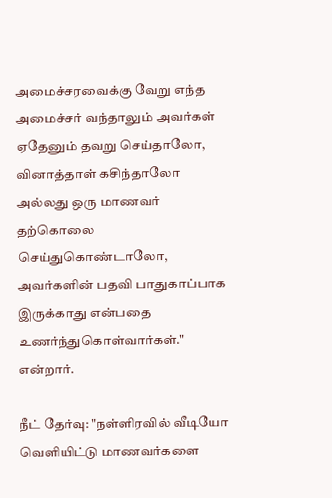அமைச்சரவைக்கு வேறு எந்த அமைச்சர் வந்தாலும் அவர்கள் ஏதேனும் தவறு செய்தாலோ, வினாத்தாள் கசிந்தாலோ அல்லது ஒரு மாணவர் தற்கொலை செய்துகொண்டாலோ, அவர்களின் பதவி பாதுகாப்பாக இருக்காது என்பதை உணர்ந்துகொள்வார்கள்." என்றார்.

நீட் தேர்வு: "நள்ளிரவில் வீடியோ வெளியிட்டு மாணவர்களை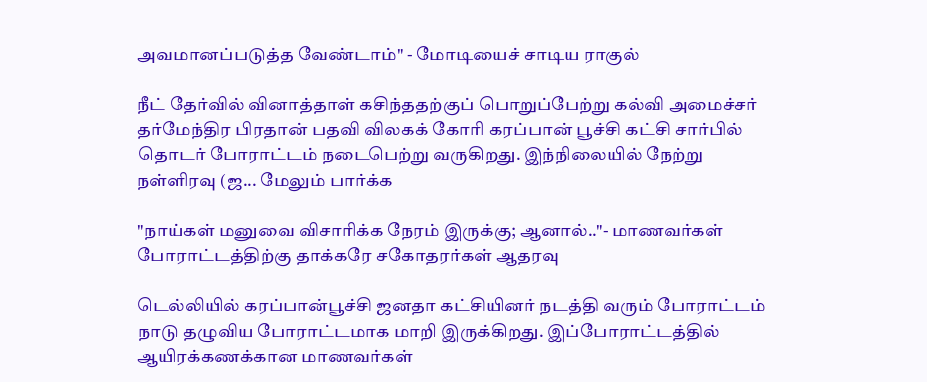அவமானப்படுத்த வேண்டாம்" - மோடியைச் சாடிய ராகுல்

நீட் தேர்வில் வினாத்தாள் கசிந்ததற்குப் பொறுப்பேற்று கல்வி அமைச்சர் தர்மேந்திர பிரதான் பதவி விலகக் கோரி கரப்பான் பூச்சி கட்சி சார்பில் தொடர் போராட்டம் நடைபெற்று வருகிறது. இந்நிலையில் நேற்று நள்ளிரவு (ஜ... மேலும் பார்க்க

"நாய்கள் மனுவை விசாரிக்க நேரம் இருக்கு; ஆனால்.."- மாணவர்கள் போராட்டத்திற்கு தாக்கரே சகோதரர்கள் ஆதரவு

டெல்லியில் கரப்பான்பூச்சி ஜனதா கட்சியினர் நடத்தி வரும் போராட்டம் நாடு தழுவிய போராட்டமாக மாறி இருக்கிறது. இப்போராட்டத்தில் ஆயிரக்கணக்கான மாணவர்கள்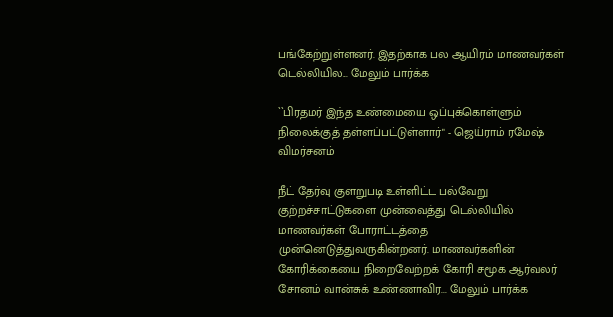பங்கேற்றுள்ளனர். இதற்காக பல ஆயிரம் மாணவர்கள் டெல்லியில... மேலும் பார்க்க

``பிரதமர் இந்த உண்மையை ஒப்புக்கொள்ளும் நிலைக்குத் தள்ளப்பட்டுள்ளார்" - ஜெய்ராம் ரமேஷ் விமர்சனம்

நீட் தேர்வு குளறுபடி உள்ளிட்ட பல்வேறு குற்றச்சாட்டுகளை முன்வைத்து டெல்லியில் மாணவர்கள் போராட்டத்தை முன்னெடுத்துவருகின்றனர். மாணவர்களின் கோரிக்கையை நிறைவேற்றக் கோரி சமூக ஆர்வலர் சோனம் வான்சுக் உண்ணாவிர... மேலும் பார்க்க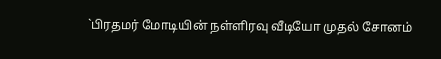`பிரதமர் மோடியின் நள்ளிரவு வீடியோ முதல் சோனம்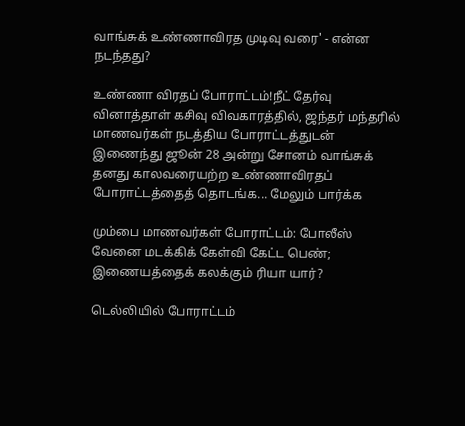வாங்சுக் உண்ணாவிரத முடிவு வரை' - என்ன நடந்தது?

உண்ணா விரதப் போராட்டம்!நீட் தேர்வு வினாத்தாள் கசிவு விவகாரத்தில், ஜந்தர் மந்தரில் மாணவர்கள் நடத்திய போராட்டத்துடன் இணைந்து ஜூன் 28 அன்று சோனம் வாங்சுக் தனது காலவரையற்ற உண்ணாவிரதப் போராட்டத்தைத் தொடங்க... மேலும் பார்க்க

மும்பை மாணவர்கள் போராட்டம்: போலீஸ் வேனை மடக்கிக் கேள்வி கேட்ட பெண்; இணையத்தைக் கலக்கும் ரியா யார்?

டெல்லியில் போராட்டம்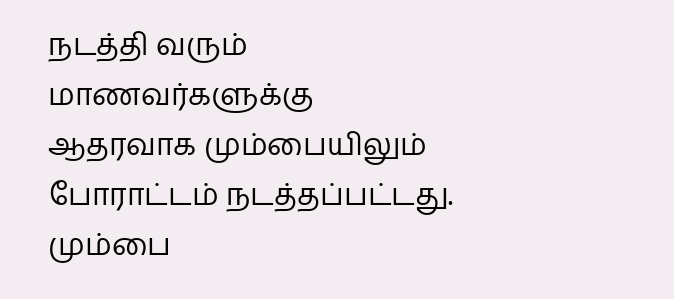நடத்தி வரும் மாணவர்களுக்கு ஆதரவாக மும்பையிலும் போராட்டம் நடத்தப்பட்டது. மும்பை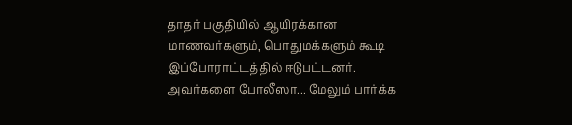தாதர் பகுதியில் ஆயிரக்கான மாணவர்களும், பொதுமக்களும் கூடி இப்போராட்டத்தில் ஈடுபட்டனர். அவர்களை போலீஸா... மேலும் பார்க்க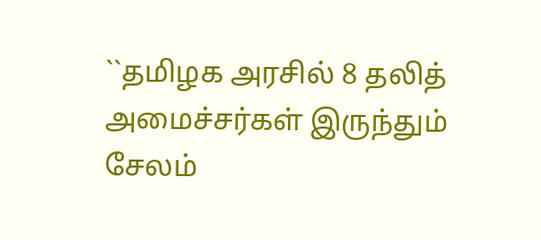``தமிழக அரசில் 8 தலித் அமைச்சர்கள் இருந்தும் சேலம்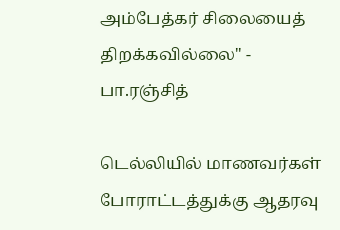அம்பேத்கர் சிலையைத் திறக்கவில்லை" - பா.ரஞ்சித்

டெல்லியில் மாணவர்கள் போராட்டத்துக்கு ஆதரவு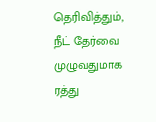தெரிவித்தும், நீட் தேர்வை முழுவதுமாக ரத்து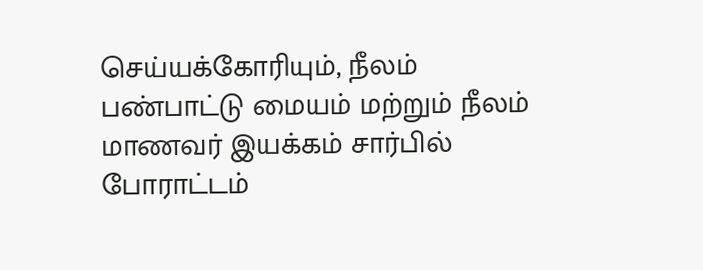செய்யக்கோரியும், நீலம் பண்பாட்டு மையம் மற்றும் நீலம் மாணவர் இயக்கம் சார்பில் போராட்டம்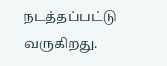நடத்தப்பட்டு வருகிறது.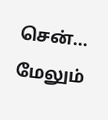சென்... மேலும்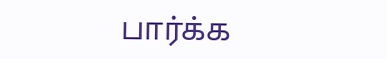பார்க்க